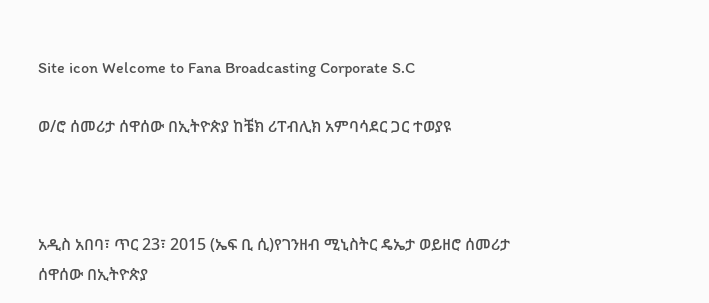Site icon Welcome to Fana Broadcasting Corporate S.C

ወ/ሮ ሰመሪታ ሰዋሰው በኢትዮጵያ ከቼክ ሪፐብሊክ አምባሳደር ጋር ተወያዩ



አዲስ አበባ፣ ጥር 23፣ 2015 (ኤፍ ቢ ሲ)የገንዘብ ሚኒስትር ዴኤታ ወይዘሮ ሰመሪታ ሰዋሰው በኢትዮጵያ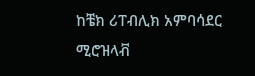ከቼክ ሪፐብሊክ አምባሳደር ሚሮዝላቭ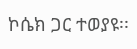ኮሴክ ጋር ተወያዩ፡፡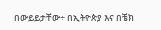በውይይታቸው÷ በኢትዮጵያ እና በቼክ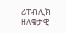ሪፐብሊክ ዘለቄታዊ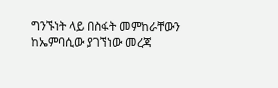ግንኙነት ላይ በስፋት መምከራቸውን ከኤምባሲው ያገኘነው መረጃ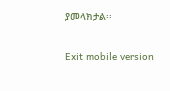ያመላክታል፡፡

Exit mobile version